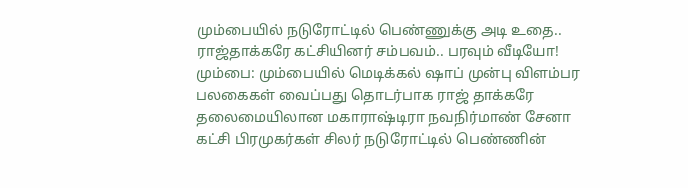மும்பையில் நடுரோட்டில் பெண்ணுக்கு அடி உதை.. ராஜ்தாக்கரே கட்சியினர் சம்பவம்.. பரவும் வீடியோ!
மும்பை: மும்பையில் மெடிக்கல் ஷாப் முன்பு விளம்பர பலகைகள் வைப்பது தொடர்பாக ராஜ் தாக்கரே தலைமையிலான மகாராஷ்டிரா நவநிர்மாண் சேனா கட்சி பிரமுகர்கள் சிலர் நடுரோட்டில் பெண்ணின்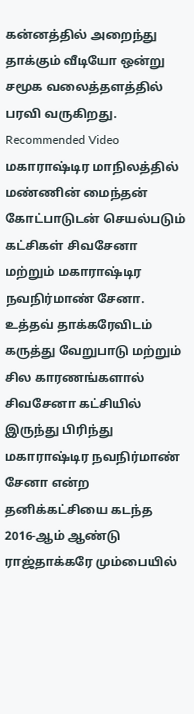கன்னத்தில் அறைந்து தாக்கும் வீடியோ ஒன்று சமூக வலைத்தளத்தில் பரவி வருகிறது.
Recommended Video
மகாராஷ்டிர மாநிலத்தில் மண்ணின் மைந்தன் கோட்பாடுடன் செயல்படும் கட்சிகள் சிவசேனா மற்றும் மகாராஷ்டிர நவநிர்மாண் சேனா.
உத்தவ் தாக்கரேவிடம் கருத்து வேறுபாடு மற்றும் சில காரணங்களால் சிவசேனா கட்சியில் இருந்து பிரிந்து மகாராஷ்டிர நவநிர்மாண் சேனா என்ற தனிக்கட்சியை கடந்த 2016-ஆம் ஆண்டு ராஜ்தாக்கரே மும்பையில்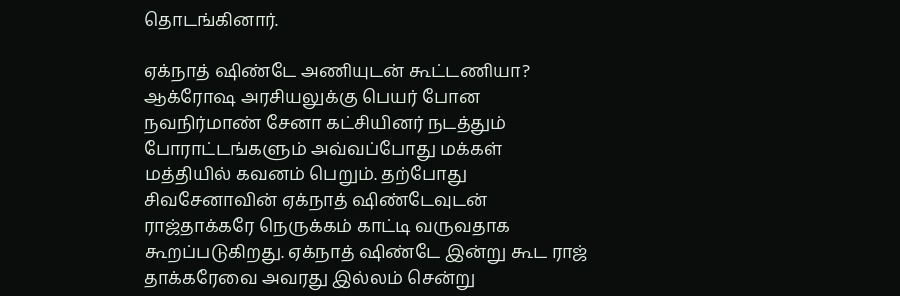தொடங்கினார்.

ஏக்நாத் ஷிண்டே அணியுடன் கூட்டணியா?
ஆக்ரோஷ அரசியலுக்கு பெயர் போன நவநிர்மாண் சேனா கட்சியினர் நடத்தும் போராட்டங்களும் அவ்வப்போது மக்கள் மத்தியில் கவனம் பெறும். தற்போது சிவசேனாவின் ஏக்நாத் ஷிண்டேவுடன் ராஜ்தாக்கரே நெருக்கம் காட்டி வருவதாக கூறப்படுகிறது. ஏக்நாத் ஷிண்டே இன்று கூட ராஜ் தாக்கரேவை அவரது இல்லம் சென்று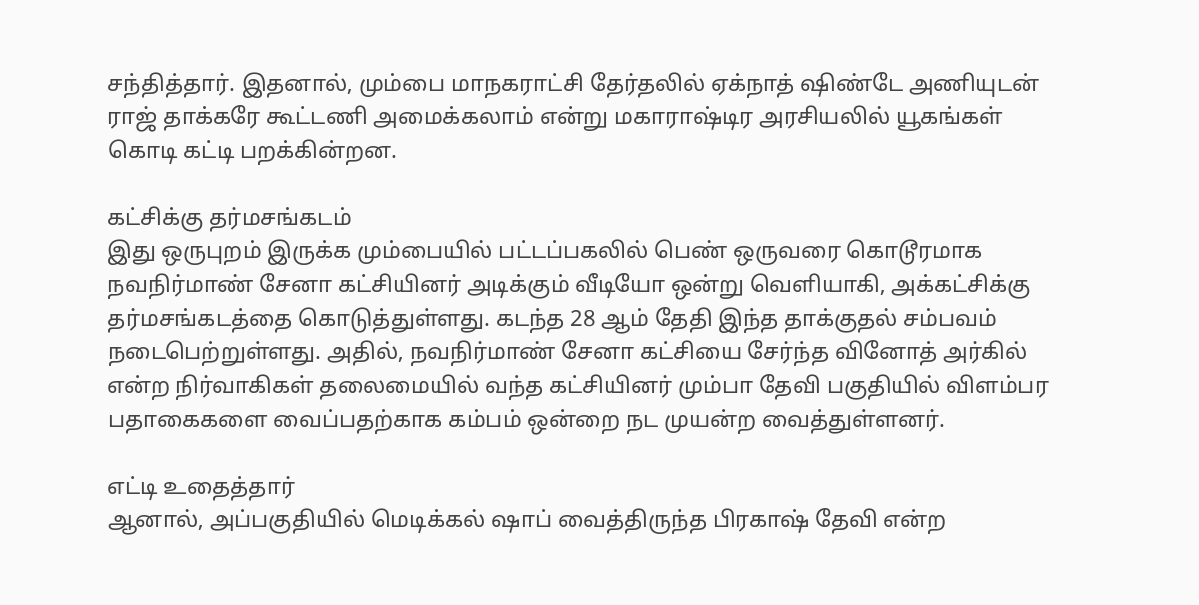சந்தித்தார். இதனால், மும்பை மாநகராட்சி தேர்தலில் ஏக்நாத் ஷிண்டே அணியுடன் ராஜ் தாக்கரே கூட்டணி அமைக்கலாம் என்று மகாராஷ்டிர அரசியலில் யூகங்கள் கொடி கட்டி பறக்கின்றன.

கட்சிக்கு தர்மசங்கடம்
இது ஒருபுறம் இருக்க மும்பையில் பட்டப்பகலில் பெண் ஒருவரை கொடூரமாக நவநிர்மாண் சேனா கட்சியினர் அடிக்கும் வீடியோ ஒன்று வெளியாகி, அக்கட்சிக்கு தர்மசங்கடத்தை கொடுத்துள்ளது. கடந்த 28 ஆம் தேதி இந்த தாக்குதல் சம்பவம் நடைபெற்றுள்ளது. அதில், நவநிர்மாண் சேனா கட்சியை சேர்ந்த வினோத் அர்கில் என்ற நிர்வாகிகள் தலைமையில் வந்த கட்சியினர் மும்பா தேவி பகுதியில் விளம்பர பதாகைகளை வைப்பதற்காக கம்பம் ஒன்றை நட முயன்ற வைத்துள்ளனர்.

எட்டி உதைத்தார்
ஆனால், அப்பகுதியில் மெடிக்கல் ஷாப் வைத்திருந்த பிரகாஷ் தேவி என்ற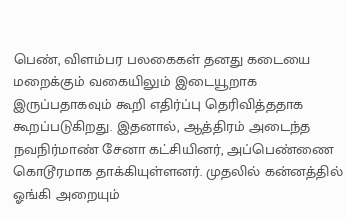பெண், விளம்பர பலகைகள் தனது கடையை மறைக்கும் வகையிலும் இடையூறாக இருப்பதாகவும் கூறி எதிர்ப்பு தெரிவித்ததாக கூறப்படுகிறது. இதனால், ஆத்திரம் அடைந்த நவநிர்மாண் சேனா கட்சியினர், அப்பெண்ணை கொடூரமாக தாக்கியுள்ளனர். முதலில் கன்னத்தில் ஓங்கி அறையும்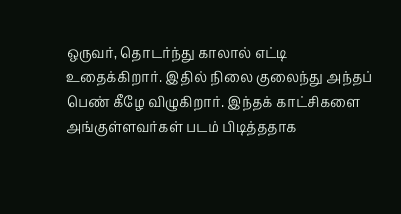ஒருவர், தொடர்ந்து காலால் எட்டி உதைக்கிறார். இதில் நிலை குலைந்து அந்தப் பெண் கீழே விழுகிறார். இந்தக் காட்சிகளை அங்குள்ளவர்கள் படம் பிடித்ததாக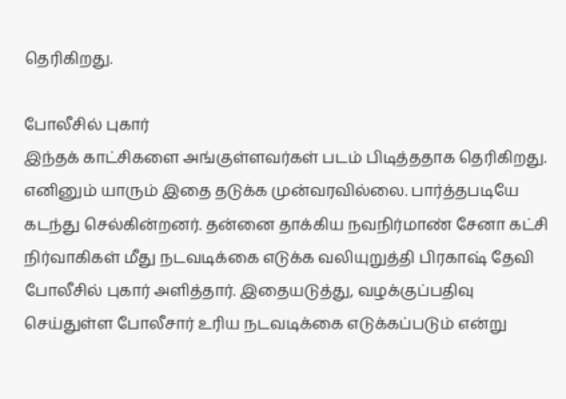தெரிகிறது.

போலீசில் புகார்
இந்தக் காட்சிகளை அங்குள்ளவர்கள் படம் பிடித்ததாக தெரிகிறது. எனினும் யாரும் இதை தடுக்க முன்வரவில்லை. பார்த்தபடியே கடந்து செல்கின்றனர். தன்னை தாக்கிய நவநிர்மாண் சேனா கட்சி நிர்வாகிகள் மீது நடவடிக்கை எடுக்க வலியுறுத்தி பிரகாஷ் தேவி போலீசில் புகார் அளித்தார். இதையடுத்து, வழக்குப்பதிவு செய்துள்ள போலீசார் உரிய நடவடிக்கை எடுக்கப்படும் என்று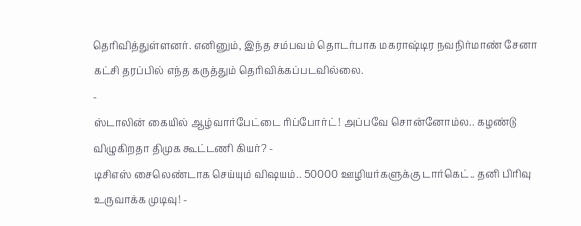தெரிவித்துள்ளனர். எனினும், இந்த சம்பவம் தொடர்பாக மகராஷ்டிர நவநிர்மாண் சேனா கட்சி தரப்பில் எந்த கருத்தும் தெரிவிக்கப்படவில்லை.
-
ஸ்டாலின் கையில் ஆழ்வார்பேட்டை ரிப்போர்ட்! அப்பவே சொன்னோம்ல.. கழண்டு விழுகிறதா திமுக கூட்டணி கியர்? -
டிசிஎஸ் சைலெண்டாக செய்யும் விஷயம்.. 50000 ஊழியர்களுக்கு டார்கெட்.. தனி பிரிவு உருவாக்க முடிவு! -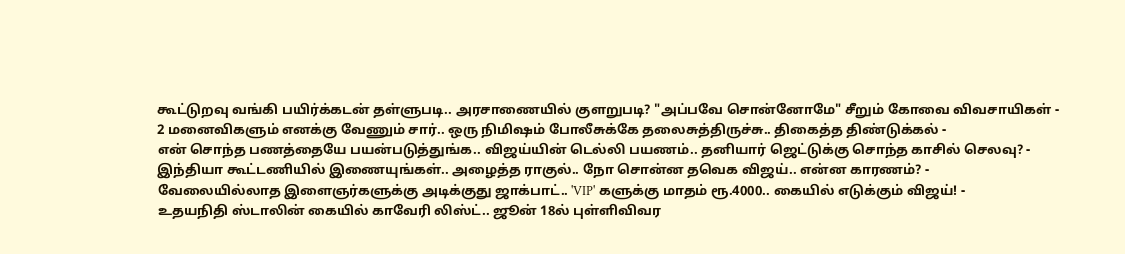கூட்டுறவு வங்கி பயிர்க்கடன் தள்ளுபடி.. அரசாணையில் குளறுபடி? "அப்பவே சொன்னோமே" சீறும் கோவை விவசாயிகள் -
2 மனைவிகளும் எனக்கு வேணும் சார்.. ஒரு நிமிஷம் போலீசுக்கே தலைசுத்திருச்சு.. திகைத்த திண்டுக்கல் -
என் சொந்த பணத்தையே பயன்படுத்துங்க.. விஜய்யின் டெல்லி பயணம்.. தனியார் ஜெட்டுக்கு சொந்த காசில் செலவு? -
இந்தியா கூட்டணியில் இணையுங்கள்.. அழைத்த ராகுல்.. நோ சொன்ன தவெக விஜய்.. என்ன காரணம்? -
வேலையில்லாத இளைஞர்களுக்கு அடிக்குது ஜாக்பாட்.. 'VIP' களுக்கு மாதம் ரூ.4000.. கையில் எடுக்கும் விஜய்! -
உதயநிதி ஸ்டாலின் கையில் காவேரி லிஸ்ட்.. ஜூன் 18ல் புள்ளிவிவர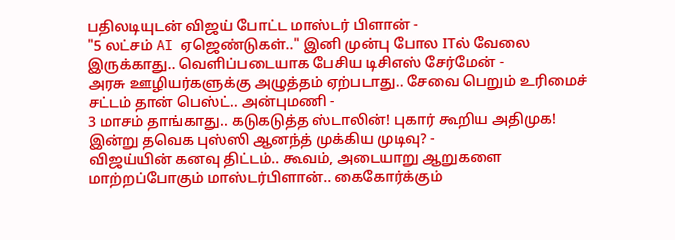பதிலடியுடன் விஜய் போட்ட மாஸ்டர் பிளான் -
"5 லட்சம் AI ஏஜெண்டுகள்.." இனி முன்பு போல ITல் வேலை இருக்காது.. வெளிப்படையாக பேசிய டிசிஎஸ் சேர்மேன் -
அரசு ஊழியர்களுக்கு அழுத்தம் ஏற்படாது.. சேவை பெறும் உரிமைச் சட்டம் தான் பெஸ்ட்.. அன்புமணி -
3 மாசம் தாங்காது.. கடுகடுத்த ஸ்டாலின்! புகார் கூறிய அதிமுக! இன்று தவெக புஸ்ஸி ஆனந்த் முக்கிய முடிவு? -
விஜய்யின் கனவு திட்டம்.. கூவம், அடையாறு ஆறுகளை மாற்றப்போகும் மாஸ்டர்பிளான்.. கைகோர்க்கும்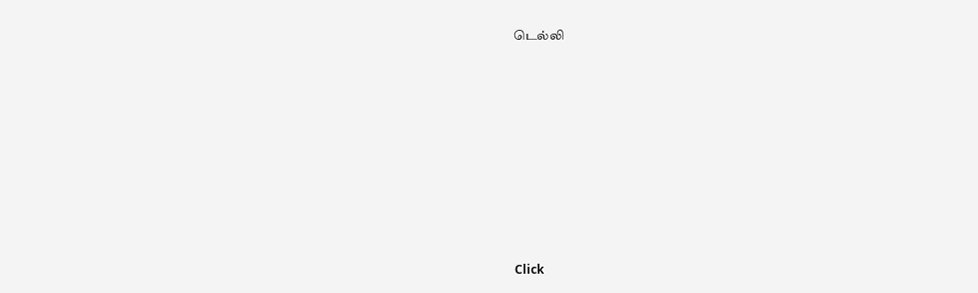டெல்லி












Click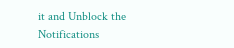it and Unblock the Notifications